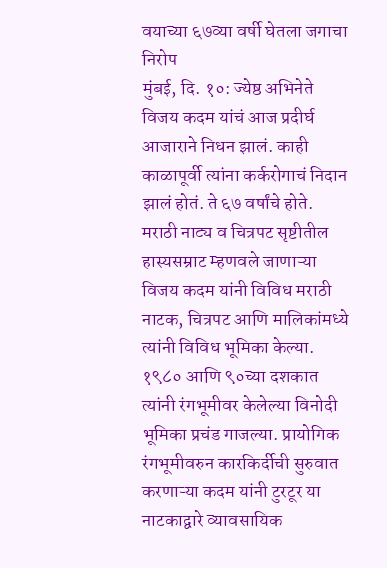वयाच्या ६७व्या वर्षी घेतला जगाचा निरोप
मुंबई, दि. १०: ज्येष्ठ अभिनेते विजय कदम यांचं आज प्रदीर्घ आजाराने निधन झालं. काही काळापूर्वी त्यांना कर्करोगाचं निदान झालं होतं. ते ६७ वर्षांचे होते. मराठी नाट्य व चित्रपट सृष्टीतील हास्यसम्राट म्हणवले जाणाऱ्या विजय कदम यांनी विविध मराठी नाटक, चित्रपट आणि मालिकांमध्ये त्यांनी विविध भूमिका केल्या.
१९८० आणि ९०च्या दशकात त्यांनी रंगभूमीवर केलेल्या विनोदी भूमिका प्रचंड गाजल्या. प्रायोगिक रंगभूमीवरुन कारकिर्दीची सुरुवात करणाऱ्या कदम यांनी टुरटूर या नाटकाद्वारे व्यावसायिक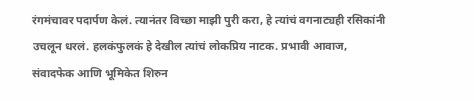रंगमंचावर पदार्पण केलं. त्यानंतर विच्छा माझी पुरी करा, हे त्यांचं वगनाट्यही रसिकांनी उचलून धरलं. हलकंफुलकं हे देखील त्यांचं लोकप्रिय नाटक. प्रभावी आवाज, संवादफेक आणि भूमिकेत शिरुन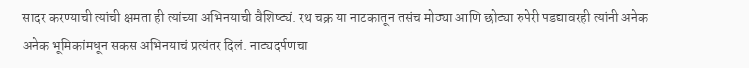सादर करण्याची त्यांची क्षमता ही त्यांच्या अभिनयाची वैशिष्ट्यं. रथ चक्र या नाटकातून तसंच मोठ्या आणि छोट्या रुपेरी पडद्यावरही त्यांनी अनेक अनेक भूमिकांमधून सकस अभिनयाचं प्रत्यंतर दिलं. नाट्यदर्पणचा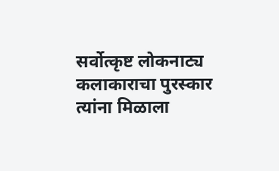सर्वोत्कृष्ट लोकनाट्य कलाकाराचा पुरस्कार त्यांना मिळाला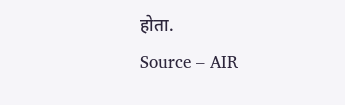होता.
Source – AIR